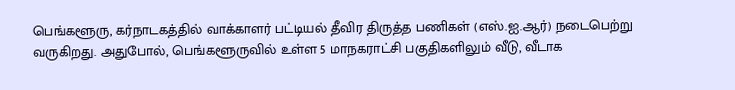பெங்களூரு, கர்நாடகத்தில் வாக்காளர் பட்டியல் தீவிர திருத்த பணிகள் (எஸ்.ஐ.ஆர்) நடைபெற்று வருகிறது. அதுபோல், பெங்களூருவில் உள்ள 5 மாநகராட்சி பகுதிகளிலும் வீடு, வீடாக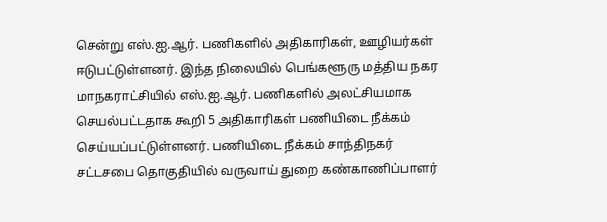சென்று எஸ்.ஐ.ஆர். பணிகளில் அதிகாரிகள், ஊழியர்கள் ஈடுபட்டுள்ளனர். இந்த நிலையில் பெங்களூரு மத்திய நகர மாநகராட்சியில் எஸ்.ஐ.ஆர். பணிகளில் அலட்சியமாக செயல்பட்டதாக கூறி 5 அதிகாரிகள் பணியிடை நீக்கம் செய்யப்பட்டுள்ளனர். பணியிடை நீக்கம் சாந்திநகர் சட்டசபை தொகுதியில் வருவாய் துறை கண்காணிப்பாளர்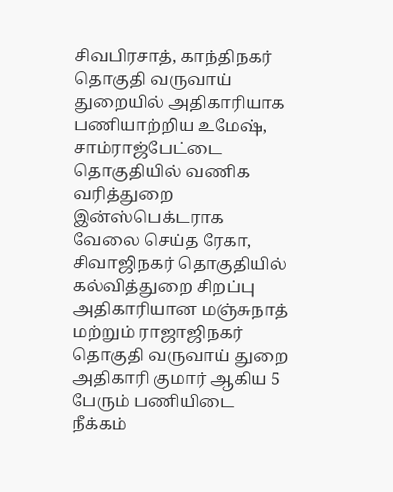சிவபிரசாத், காந்திநகர் தொகுதி வருவாய் துறையில் அதிகாரியாக பணியாற்றிய உமேஷ், சாம்ராஜ்பேட்டை தொகுதியில் வணிக வரித்துறை இன்ஸ்பெக்டராக வேலை செய்த ரேகா, சிவாஜிநகர் தொகுதியில் கல்வித்துறை சிறப்பு அதிகாரியான மஞ்சுநாத் மற்றும் ராஜாஜிநகர் தொகுதி வருவாய் துறை அதிகாரி குமார் ஆகிய 5 பேரும் பணியிடை நீக்கம்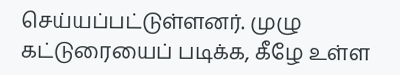செய்யப்பட்டுள்ளனர். முழு கட்டுரையைப் படிக்க, கீழே உள்ள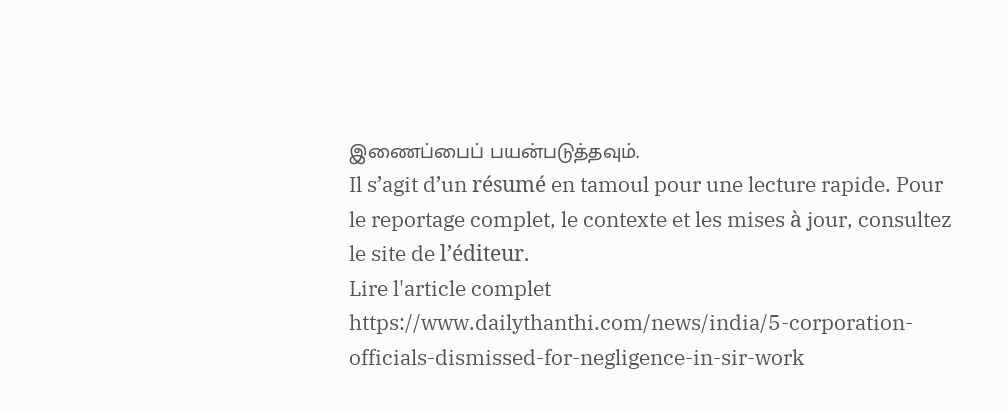இணைப்பைப் பயன்படுத்தவும்.
Il s’agit d’un résumé en tamoul pour une lecture rapide. Pour le reportage complet, le contexte et les mises à jour, consultez le site de l’éditeur.
Lire l'article complet
https://www.dailythanthi.com/news/india/5-corporation-officials-dismissed-for-negligence-in-sir-work